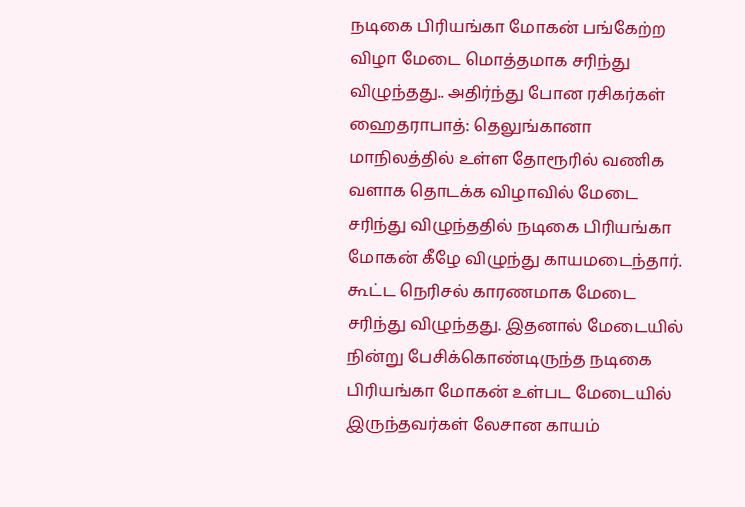நடிகை பிரியங்கா மோகன் பங்கேற்ற விழா மேடை மொத்தமாக சரிந்து விழுந்தது.. அதிர்ந்து போன ரசிகர்கள்
ஹைதராபாத்: தெலுங்கானா மாநிலத்தில் உள்ள தோரூரில் வணிக வளாக தொடக்க விழாவில் மேடை சரிந்து விழுந்ததில் நடிகை பிரியங்கா மோகன் கீழே விழுந்து காயமடைந்தார். கூட்ட நெரிசல் காரணமாக மேடை சரிந்து விழுந்தது. இதனால் மேடையில் நின்று பேசிக்கொண்டிருந்த நடிகை பிரியங்கா மோகன் உள்பட மேடையில் இருந்தவர்கள் லேசான காயம்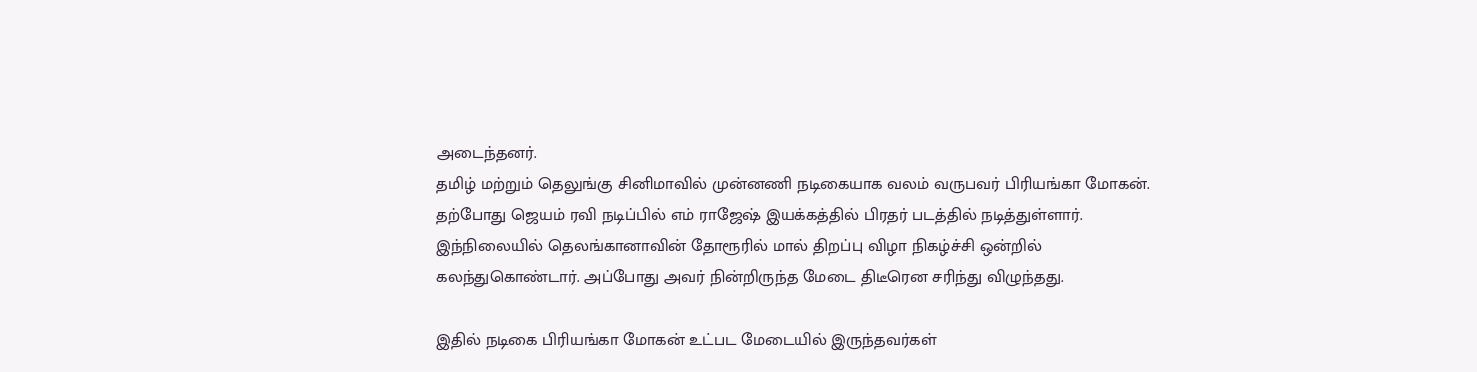அடைந்தனர்.
தமிழ் மற்றும் தெலுங்கு சினிமாவில் முன்னணி நடிகையாக வலம் வருபவர் பிரியங்கா மோகன். தற்போது ஜெயம் ரவி நடிப்பில் எம் ராஜேஷ் இயக்கத்தில் பிரதர் படத்தில் நடித்துள்ளார். இந்நிலையில் தெலங்கானாவின் தோரூரில் மால் திறப்பு விழா நிகழ்ச்சி ஒன்றில் கலந்துகொண்டார். அப்போது அவர் நின்றிருந்த மேடை திடீரென சரிந்து விழுந்தது.

இதில் நடிகை பிரியங்கா மோகன் உட்பட மேடையில் இருந்தவர்கள்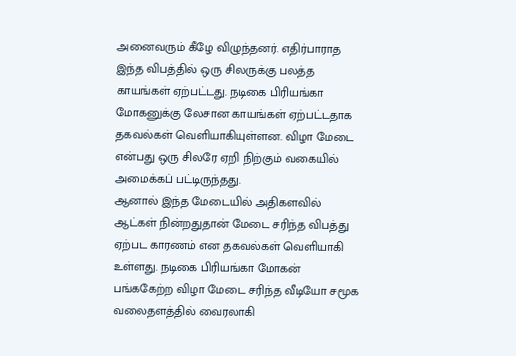அனைவரும் கீழே விழுந்தனர். எதிர்பாராத இந்த விபத்தில் ஒரு சிலருக்கு பலத்த காயங்கள் ஏற்பட்டது. நடிகை பிரியங்கா மோகனுக்கு லேசான காயங்கள் ஏற்பட்டதாக தகவல்கள் வெளியாகியுள்ளன. விழா மேடை என்பது ஒரு சிலரே ஏறி நிற்கும் வகையில் அமைக்கப் பட்டிருந்தது.
ஆனால் இந்த மேடையில் அதிகளவில் ஆட்கள் நின்றதுதான் மேடை சரிந்த விபத்து ஏற்பட காரணம் என தகவல்கள் வெளியாகி உள்ளது. நடிகை பிரியங்கா மோகன் பங்ககேற்ற விழா மேடை சரிந்த வீடியோ சமூக வலைதளத்தில் வைரலாகி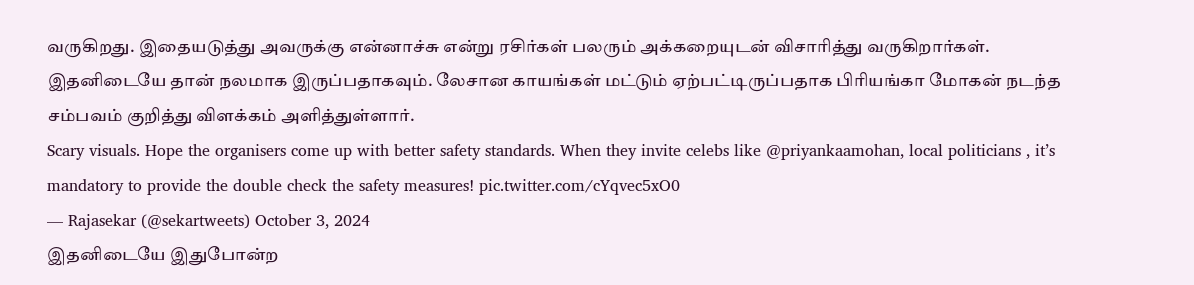வருகிறது. இதையடுத்து அவருக்கு என்னாச்சு என்று ரசிர்கள் பலரும் அக்கறையுடன் விசாரித்து வருகிறார்கள். இதனிடையே தான் நலமாக இருப்பதாகவும். லேசான காயங்கள் மட்டும் ஏற்பட்டிருப்பதாக பிரியங்கா மோகன் நடந்த சம்பவம் குறித்து விளக்கம் அளித்துள்ளார்.
Scary visuals. Hope the organisers come up with better safety standards. When they invite celebs like @priyankaamohan, local politicians , it’s mandatory to provide the double check the safety measures! pic.twitter.com/cYqvec5xO0
— Rajasekar (@sekartweets) October 3, 2024
இதனிடையே இதுபோன்ற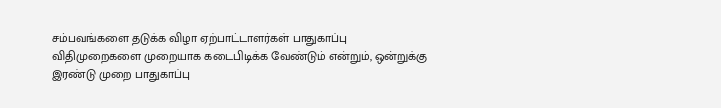சம்பவங்களை தடுக்க விழா ஏற்பாட்டாளர்கள் பாதுகாப்பு விதிமுறைகளை முறையாக கடைபிடிக்க வேண்டும் என்றும், ஒன்றுக்கு இரண்டு முறை பாதுகாப்பு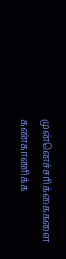முன்னெச்சரிக்கைகளை கண்காணிக்க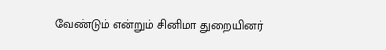வேண்டும் என்றும் சினிமா துறையினர்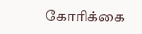கோரிக்கை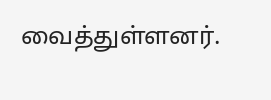வைத்துள்ளனர்.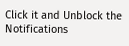Click it and Unblock the Notifications